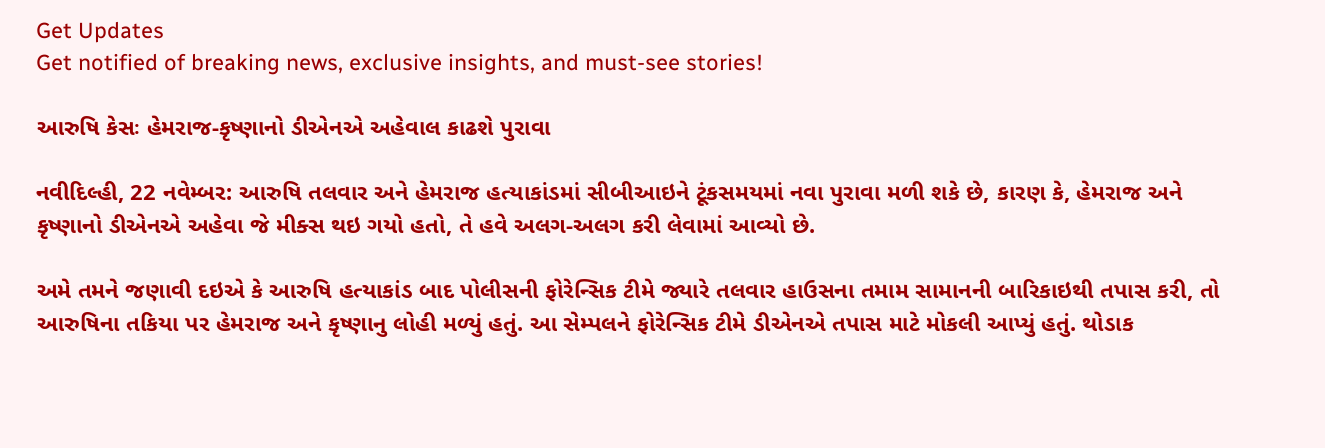Get Updates
Get notified of breaking news, exclusive insights, and must-see stories!

આરુષિ કેસઃ હેમરાજ-કૃષ્ણાનો ડીએનએ અહેવાલ કાઢશે પુરાવા

નવીદિલ્હી, 22 નવેમ્બર: આરુષિ તલવાર અને હેમરાજ હત્યાકાંડમાં સીબીઆઇને ટૂંકસમયમાં નવા પુરાવા મળી શકે છે, કારણ કે, હેમરાજ અને કૃષ્ણાનો ડીએનએ અહેવા જે મીક્સ થઇ ગયો હતો, તે હવે અલગ-અલગ કરી લેવામાં આવ્યો છે.

અમે તમને જણાવી દઇએ કે આરુષિ હત્યાકાંડ બાદ પોલીસની ફોરેન્સિક ટીમે જ્યારે તલવાર હાઉસના તમામ સામાનની બારિકાઇથી તપાસ કરી, તો આરુષિના તકિયા પર હેમરાજ અને કૃષ્ણાનુ લોહી મળ્યું હતું. આ સેમ્પલને ફોરેન્સિક ટીમે ડીએનએ તપાસ માટે મોકલી આપ્યું હતું. થોડાક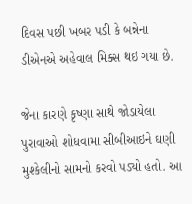દિવસ પછી ખબર પડી કે બન્નેના ડીએનએ અહેવાલ મિક્સ થઇ ગયા છે.

જેના કારણે કૃષ્ણા સાથે જોડાયેલા પુરાવાઓ શોધવામા સીબીઆઇને ઘણી મુશ્કેલીનો સામનો કરવો પડ્યો હતો. આ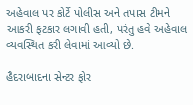અહેવાલ પર કોર્ટે પોલીસ અને તપાસ ટીમને આકરી ફટકાર લગાવી હતી, પરંતુ હવે અહેવાલ વ્યવસ્થિત કરી લેવામાં આવ્યો છે.

હૈદરાબાદના સેન્ટર ફોર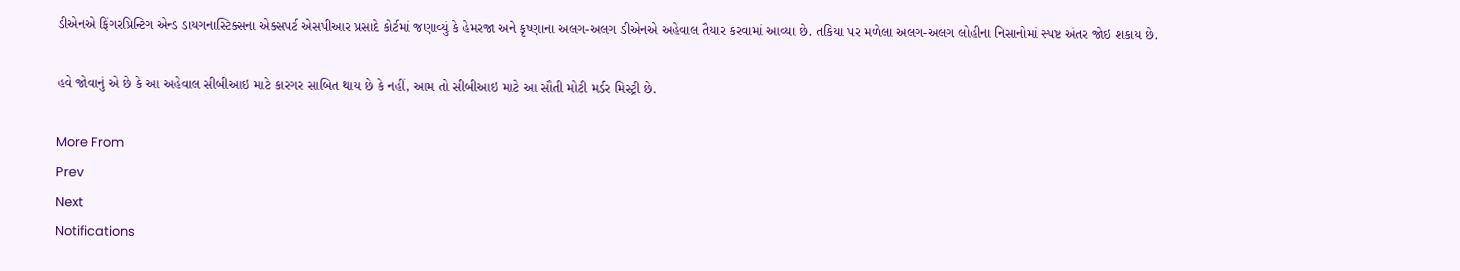ડીએનએ ફિંગરપ્રિન્ટિગ એન્ડ ડાયગનાસ્ટિક્સના એક્સપર્ટ એસપીઆર પ્રસાદે કોર્ટમાં જણાવ્યું કે હેમરજા અને કૃષ્ણાના અલગ-અલગ ડીએનએ અહેવાલ તૈયાર કરવામાં આવ્યા છે. તકિયા પર મળેલા અલગ-અલગ લોહીના નિસાનોમાં સ્પષ્ટ અંતર જોઇ શકાય છે.

હવે જોવાનું એ છે કે આ અહેવાલ સીબીઆઇ માટે કારગર સાબિત થાય છે કે નહીં, આમ તો સીબીઆઇ માટે આ સૌતી મોટી મર્ડર મિસ્ટ્રી છે.

More From
Prev
Next
Notifications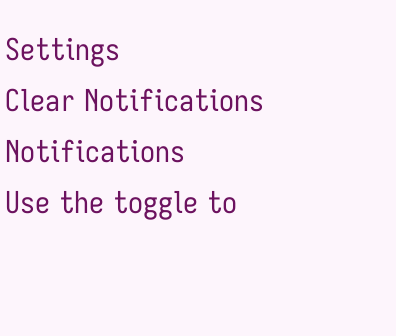Settings
Clear Notifications
Notifications
Use the toggle to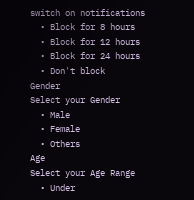switch on notifications
  • Block for 8 hours
  • Block for 12 hours
  • Block for 24 hours
  • Don't block
Gender
Select your Gender
  • Male
  • Female
  • Others
Age
Select your Age Range
  • Under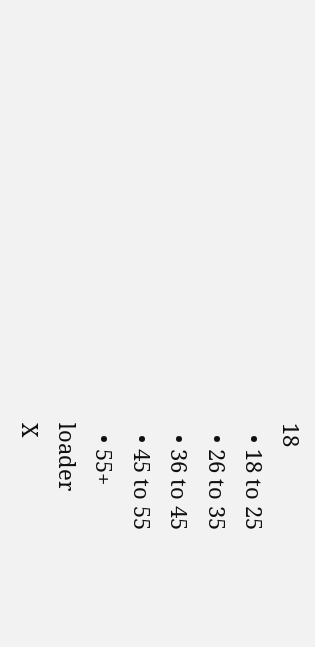18
  • 18 to 25
  • 26 to 35
  • 36 to 45
  • 45 to 55
  • 55+
loader
X